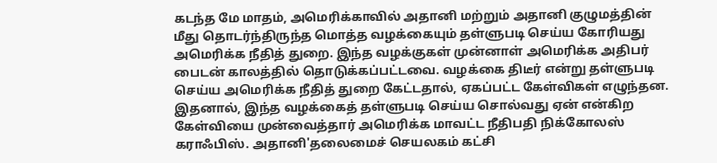கடந்த மே மாதம், அமெரிக்காவில் அதானி மற்றும் அதானி குழுமத்தின் மீது தொடர்ந்திருந்த மொத்த வழக்கையும் தள்ளுபடி செய்ய கோரியது அமெரிக்க நீதித் துறை. இந்த வழக்குகள் முன்னாள் அமெரிக்க அதிபர் பைடன் காலத்தில் தொடுக்கப்பட்டவை. வழக்கை திடீர் என்று தள்ளுபடி செய்ய அமெரிக்க நீதித் துறை கேட்டதால், ஏகப்பட்ட கேள்விகள் எழுந்தன. இதனால், இந்த வழக்கைத் தள்ளுபடி செய்ய சொல்வது ஏன் என்கிற கேள்வியை முன்வைத்தார் அமெரிக்க மாவட்ட நீதிபதி நிக்கோலஸ் கராஃபிஸ். அதானி'தலைமைச் செயலகம் கட்சி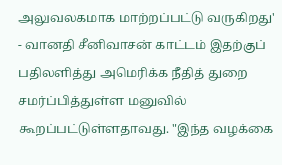அலுவலகமாக மாற்றப்பட்டு வருகிறது' - வானதி சீனிவாசன் காட்டம் இதற்குப் பதிலளித்து அமெரிக்க நீதித் துறை சமர்ப்பித்துள்ள மனுவில் கூறப்பட்டுள்ளதாவது. "இந்த வழக்கை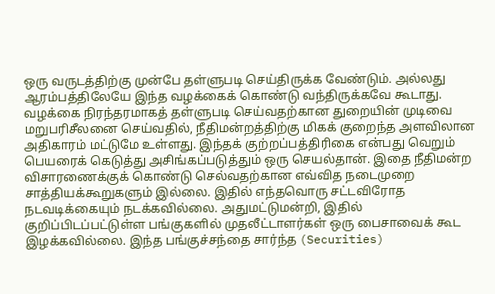ஒரு வருடத்திற்கு முன்பே தள்ளுபடி செய்திருக்க வேண்டும். அல்லது ஆரம்பத்திலேயே இந்த வழக்கைக் கொண்டு வந்திருக்கவே கூடாது. வழக்கை நிரந்தரமாகத் தள்ளுபடி செய்வதற்கான துறையின் முடிவை மறுபரிசீலனை செய்வதில், நீதிமன்றத்திற்கு மிகக் குறைந்த அளவிலான அதிகாரம் மட்டுமே உள்ளது. இந்தக் குற்றப்பத்திரிகை என்பது வெறும் பெயரைக் கெடுத்து அசிங்கப்படுத்தும் ஒரு செயல்தான். இதை நீதிமன்ற விசாரணைக்குக் கொண்டு செல்வதற்கான எவ்வித நடைமுறை சாத்தியக்கூறுகளும் இல்லை. இதில் எந்தவொரு சட்டவிரோத நடவடிக்கையும் நடக்கவில்லை. அதுமட்டுமன்றி, இதில் குறிப்பிடப்பட்டுள்ள பங்குகளில் முதலீட்டாளர்கள் ஒரு பைசாவைக் கூட இழக்கவில்லை. இந்த பங்குச்சந்தை சார்ந்த (Securities)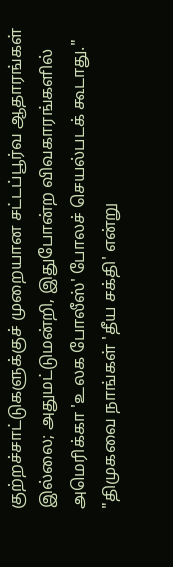குற்றச்சாட்டுகளுக்குச் முறையான சட்டப்பூர்வ ஆதாரங்கள் இல்லை; அதுமட்டுமன்றி, இதுபோன்ற விவகாரங்களில் அமெரிக்கா 'உலக போலீஸ்' போலச் செயல்படக் கூடாது." "திமுகவை நாங்கள் 'தீய சக்தி' என்று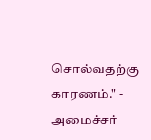சொல்வதற்கு காரணம்." - அமைச்சர்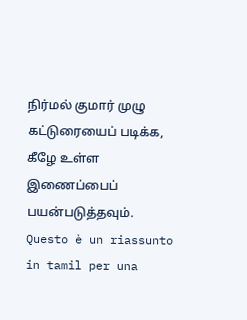நிர்மல் குமார் முழு கட்டுரையைப் படிக்க, கீழே உள்ள இணைப்பைப் பயன்படுத்தவும்.
Questo è un riassunto in tamil per una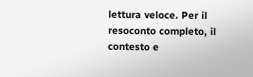lettura veloce. Per il resoconto completo, il contesto e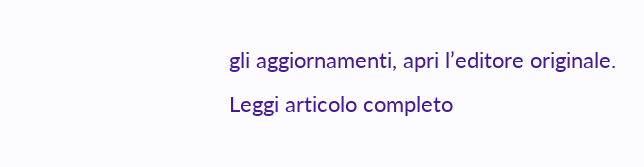gli aggiornamenti, apri l’editore originale.
Leggi articolo completo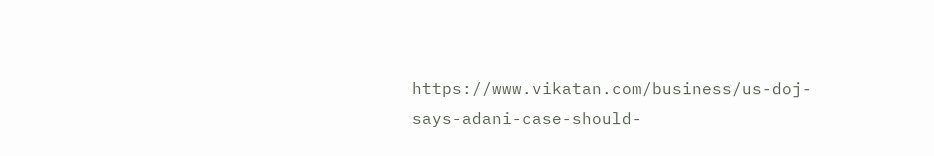https://www.vikatan.com/business/us-doj-says-adani-case-should-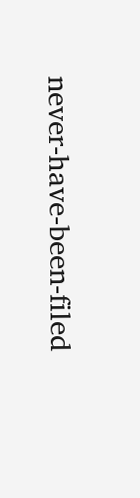never-have-been-filed